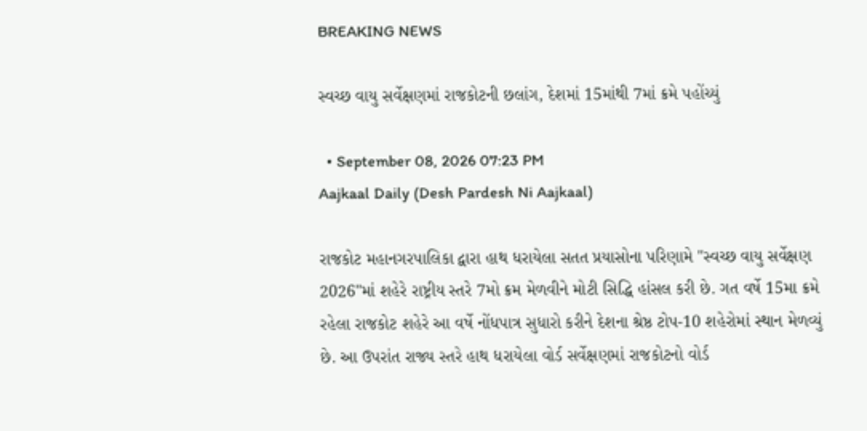BREAKING NEWS

સ્વચ્છ વાયુ સર્વેક્ષણમાં રાજકોટની છલાંગ, દેશમાં 15માંથી 7માં ક્રમે પહોંચ્યું

  • September 08, 2026 07:23 PM
Aajkaal Daily (Desh Pardesh Ni Aajkaal)

રાજકોટ મહાનગરપાલિકા દ્વારા હાથ ધરાયેલા સતત પ્રયાસોના પરિણામે "સ્વચ્છ વાયુ સર્વેક્ષણ 2026"માં શહેરે રાષ્ટ્રીય સ્તરે 7મો ક્રમ મેળવીને મોટી સિદ્ધિ હાંસલ કરી છે. ગત વર્ષે 15મા ક્રમે રહેલા રાજકોટ શહેરે આ વર્ષે નોંધપાત્ર સુધારો કરીને દેશના શ્રેષ્ઠ ટોપ-10 શહેરોમાં સ્થાન મેળવ્યું છે. આ ઉપરાંત રાજ્ય સ્તરે હાથ ધરાયેલા વોર્ડ સર્વેક્ષણમાં રાજકોટનો વોર્ડ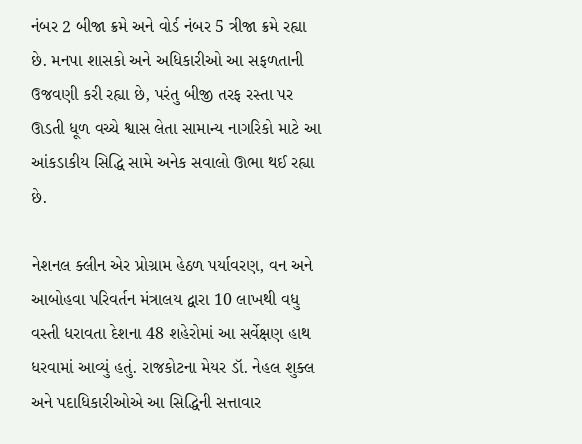નંબર 2 બીજા ક્રમે અને વોર્ડ નંબર 5 ત્રીજા ક્રમે રહ્યા છે. મનપા શાસકો અને અધિકારીઓ આ સફળતાની ઉજવણી કરી રહ્યા છે, પરંતુ બીજી તરફ રસ્તા પર ઊડતી ધૂળ વચ્ચે શ્વાસ લેતા સામાન્ય નાગરિકો માટે આ આંકડાકીય સિદ્ધિ સામે અનેક સવાલો ઊભા થઈ રહ્યા છે.

નેશનલ ક્લીન એર પ્રોગ્રામ હેઠળ પર્યાવરણ, વન અને આબોહવા પરિવર્તન મંત્રાલય દ્વારા 10 લાખથી વધુ વસ્તી ધરાવતા દેશના 48 શહેરોમાં આ સર્વેક્ષણ હાથ ધરવામાં આવ્યું હતું. રાજકોટના મેયર ડૉ. નેહલ શુક્લ અને પદાધિકારીઓએ આ સિદ્ધિની સત્તાવાર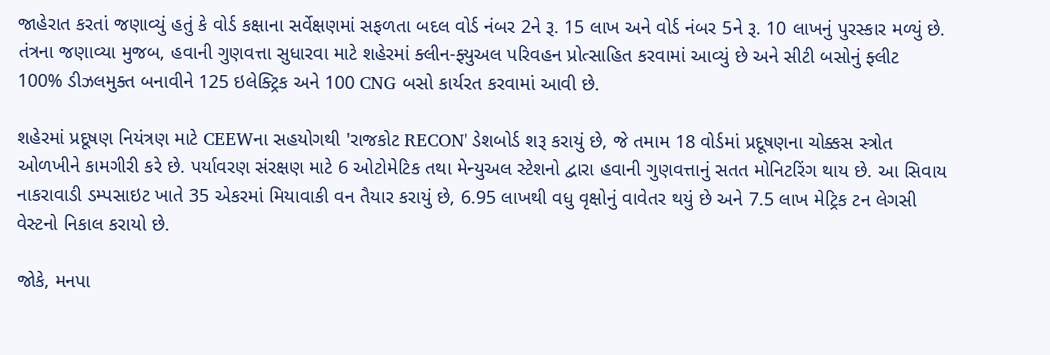જાહેરાત કરતાં જણાવ્યું હતું કે વોર્ડ કક્ષાના સર્વેક્ષણમાં સફળતા બદલ વોર્ડ નંબર 2ને રૂ. 15 લાખ અને વોર્ડ નંબર 5ને રૂ. 10 લાખનું પુરસ્કાર મળ્યું છે. તંત્રના જણાવ્યા મુજબ, હવાની ગુણવત્તા સુધારવા માટે શહેરમાં ક્લીન-ફ્યુઅલ પરિવહન પ્રોત્સાહિત કરવામાં આવ્યું છે અને સીટી બસોનું ફ્લીટ 100% ડીઝલમુક્ત બનાવીને 125 ઇલેક્ટ્રિક અને 100 CNG બસો કાર્યરત કરવામાં આવી છે.

શહેરમાં પ્રદૂષણ નિયંત્રણ માટે CEEWના સહયોગથી 'રાજકોટ RECON' ડેશબોર્ડ શરૂ કરાયું છે, જે તમામ 18 વોર્ડમાં પ્રદૂષણના ચોક્કસ સ્ત્રોત ઓળખીને કામગીરી કરે છે. પર્યાવરણ સંરક્ષણ માટે 6 ઓટોમેટિક તથા મેન્યુઅલ સ્ટેશનો દ્વારા હવાની ગુણવત્તાનું સતત મોનિટરિંગ થાય છે. આ સિવાય નાકરાવાડી ડમ્પસાઇટ ખાતે 35 એકરમાં મિયાવાકી વન તૈયાર કરાયું છે, 6.95 લાખથી વધુ વૃક્ષોનું વાવેતર થયું છે અને 7.5 લાખ મેટ્રિક ટન લેગસી વેસ્ટનો નિકાલ કરાયો છે.

જોકે, મનપા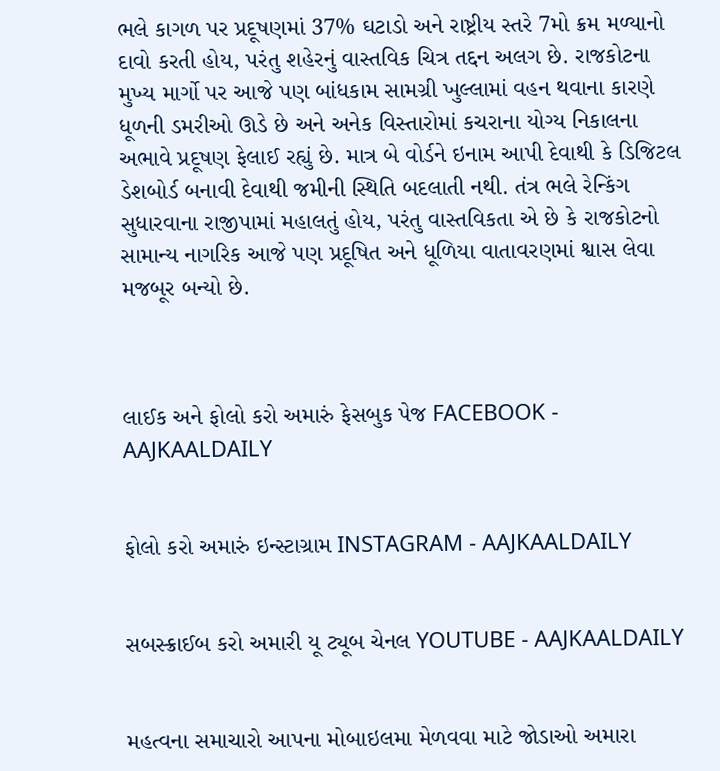ભલે કાગળ પર પ્રદૂષણમાં 37% ઘટાડો અને રાષ્ટ્રીય સ્તરે 7મો ક્રમ મળ્યાનો દાવો કરતી હોય, પરંતુ શહેરનું વાસ્તવિક ચિત્ર તદ્દન અલગ છે. રાજકોટના મુખ્ય માર્ગો પર આજે પણ બાંધકામ સામગ્રી ખુલ્લામાં વહન થવાના કારણે ધૂળની ડમરીઓ ઊડે છે અને અનેક વિસ્તારોમાં કચરાના યોગ્ય નિકાલના અભાવે પ્રદૂષણ ફેલાઈ રહ્યું છે. માત્ર બે વોર્ડને ઇનામ આપી દેવાથી કે ડિજિટલ ડેશબોર્ડ બનાવી દેવાથી જમીની સ્થિતિ બદલાતી નથી. તંત્ર ભલે રેન્કિંગ સુધારવાના રાજીપામાં મહાલતું હોય, પરંતુ વાસ્તવિકતા એ છે કે રાજકોટનો સામાન્ય નાગરિક આજે પણ પ્રદૂષિત અને ધૂળિયા વાતાવરણમાં શ્વાસ લેવા મજબૂર બન્યો છે.



લાઈક અને ફોલો કરો અમારું ફેસબુક પેજ FACEBOOK - AAJKAALDAILY


ફોલો કરો અમારું ઇન્સ્ટાગ્રામ INSTAGRAM - AAJKAALDAILY


સબસ્ક્રાઈબ કરો અમારી યૂ ટ્યૂબ ચેનલ YOUTUBE - AAJKAALDAILY


મહત્વના સમાચારો આપના મોબાઇલમા મેળવવા માટે જોડાઓ અમારા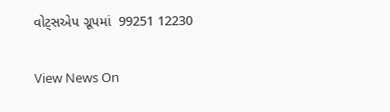વોટ્સએપ ગ્રૂપમાં  99251 12230

View News On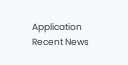Application
Recent News